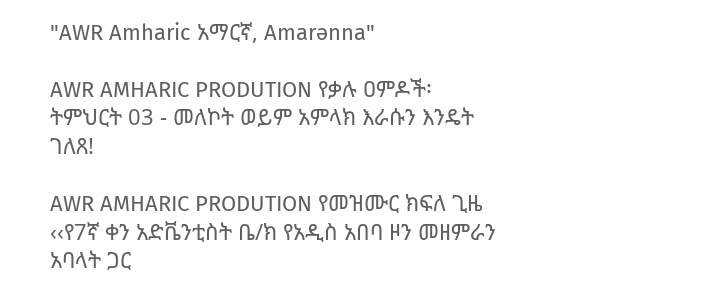"AWR Amharic አማርኛ, Amarənna"

AWR AMHARIC PRODUTION የቃሉ ዐምዶች፡ ትምህርት 03 - መለኮት ወይም አምላክ እራሱን እንዴት ገለጸ!

AWR AMHARIC PRODUTION የመዝሙር ክፍለ ጊዜ ‹‹የ7ኛ ቀን አድቬንቲስት ቤ/ክ የአዲስ አበባ ዞን መዘምራን አባላት ጋር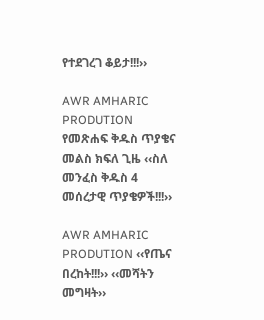የተደገረገ ቆይታ!!!››

AWR AMHARIC PRODUTION የመጽሐፍ ቅዱስ ጥያቄና መልስ ክፍለ ጊዜ ‹‹ስለ መንፈስ ቅዱስ 4 መሰረታዊ ጥያቄዎች!!!››

AWR AMHARIC PRODUTION ‹‹የጤና በረከት!!!›› ‹‹መሻትን መግዛት››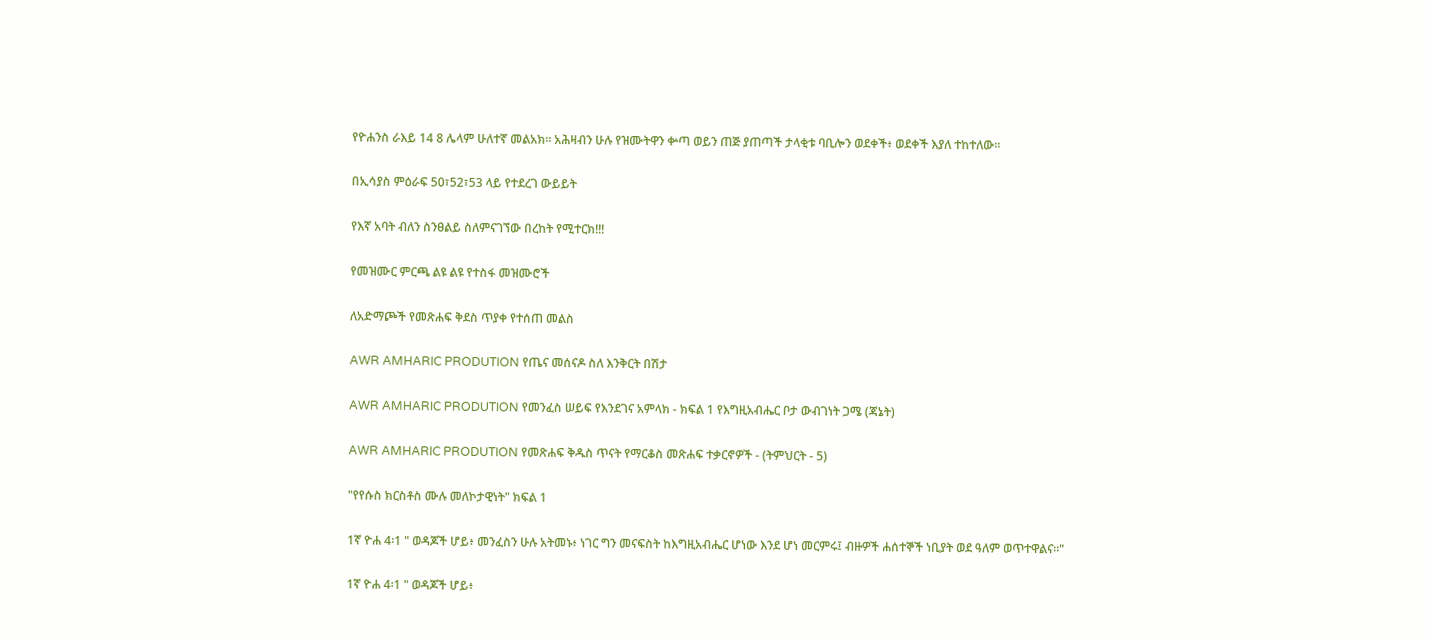የዮሐንስ ራእይ 14 8 ሌላም ሁለተኛ መልአክ። አሕዛብን ሁሉ የዝሙትዋን ቍጣ ወይን ጠጅ ያጠጣች ታላቂቱ ባቢሎን ወደቀች፥ ወደቀች እያለ ተከተለው።

በኢሳያስ ምዕራፍ 50፣52፣53 ላይ የተደረገ ውይይት

የእኛ አባት ብለን ስንፀልይ ስለምናገኘው በረከት የሚተርክ!!!

የመዝሙር ምርጫ ልዩ ልዩ የተስፋ መዝሙሮች

ለአድማጮች የመጽሐፍ ቅደስ ጥያቀ የተሰጠ መልስ

AWR AMHARIC PRODUTION የጤና መሰናዶ ስለ እንቅርት በሽታ

AWR AMHARIC PRODUTION የመንፈስ ሠይፍ የእንደገና አምላክ - ክፍል 1 የእግዚአብሔር ቦታ ውብገነት ጋሜ (ጃኔት)

AWR AMHARIC PRODUTION የመጽሐፍ ቅዱስ ጥናት የማርቆስ መጽሐፍ ተቃርኖዎች - (ትምህርት - 5)

"የየሱስ ክርስቶስ ሙሉ መለኮታዊነት" ክፍል 1

1ኛ ዮሐ 4፡1 " ወዳጆች ሆይ፥ መንፈስን ሁሉ አትመኑ፥ ነገር ግን መናፍስት ከእግዚአብሔር ሆነው እንደ ሆነ መርምሩ፤ ብዙዎች ሐሰተኞች ነቢያት ወደ ዓለም ወጥተዋልና።"

1ኛ ዮሐ 4፡1 " ወዳጆች ሆይ፥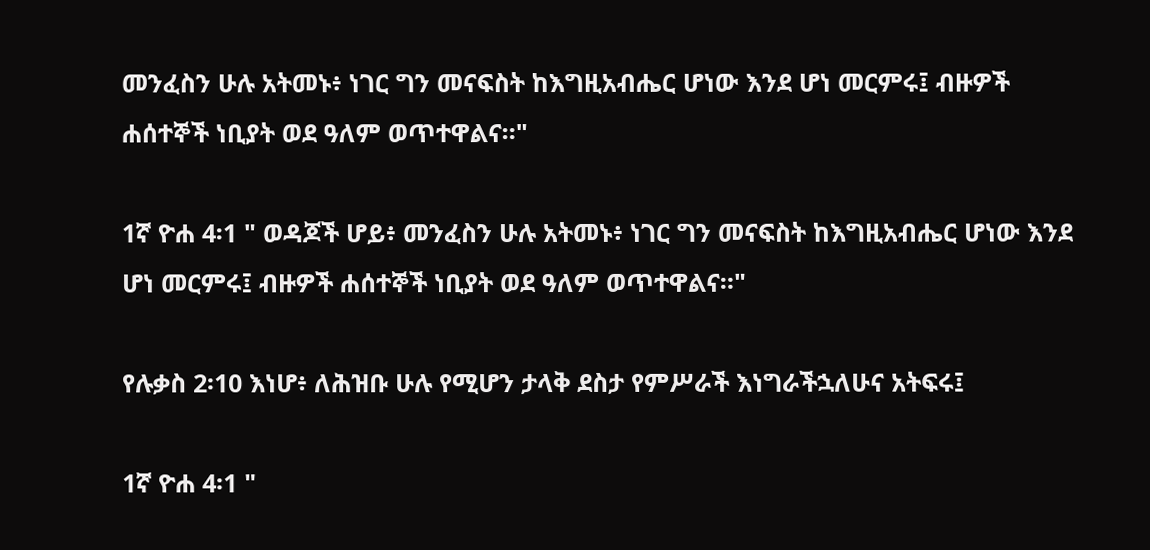መንፈስን ሁሉ አትመኑ፥ ነገር ግን መናፍስት ከእግዚአብሔር ሆነው እንደ ሆነ መርምሩ፤ ብዙዎች ሐሰተኞች ነቢያት ወደ ዓለም ወጥተዋልና።"

1ኛ ዮሐ 4፡1 " ወዳጆች ሆይ፥ መንፈስን ሁሉ አትመኑ፥ ነገር ግን መናፍስት ከእግዚአብሔር ሆነው እንደ ሆነ መርምሩ፤ ብዙዎች ሐሰተኞች ነቢያት ወደ ዓለም ወጥተዋልና።"

የሉቃስ 2፡10 እነሆ፥ ለሕዝቡ ሁሉ የሚሆን ታላቅ ደስታ የምሥራች እነግራችኋለሁና አትፍሩ፤

1ኛ ዮሐ 4፡1 "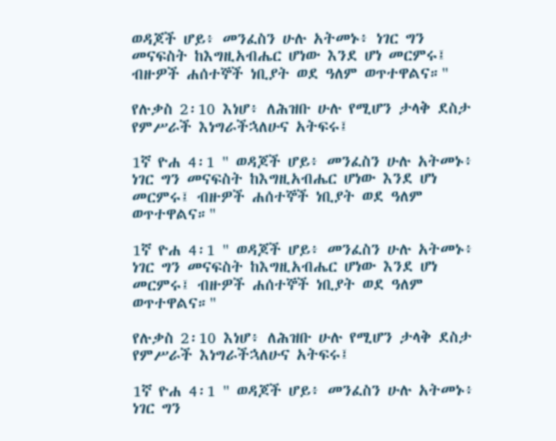ወዳጆች ሆይ፥ መንፈስን ሁሉ አትመኑ፥ ነገር ግን መናፍስት ከእግዚአብሔር ሆነው እንደ ሆነ መርምሩ፤ ብዙዎች ሐሰተኞች ነቢያት ወደ ዓለም ወጥተዋልና።"

የሉቃስ 2፡10 እነሆ፥ ለሕዝቡ ሁሉ የሚሆን ታላቅ ደስታ የምሥራች እነግራችኋለሁና አትፍሩ፤

1ኛ ዮሐ 4፡1 " ወዳጆች ሆይ፥ መንፈስን ሁሉ አትመኑ፥ ነገር ግን መናፍስት ከእግዚአብሔር ሆነው እንደ ሆነ መርምሩ፤ ብዙዎች ሐሰተኞች ነቢያት ወደ ዓለም ወጥተዋልና።"

1ኛ ዮሐ 4፡1 " ወዳጆች ሆይ፥ መንፈስን ሁሉ አትመኑ፥ ነገር ግን መናፍስት ከእግዚአብሔር ሆነው እንደ ሆነ መርምሩ፤ ብዙዎች ሐሰተኞች ነቢያት ወደ ዓለም ወጥተዋልና።"

የሉቃስ 2፡10 እነሆ፥ ለሕዝቡ ሁሉ የሚሆን ታላቅ ደስታ የምሥራች እነግራችኋለሁና አትፍሩ፤

1ኛ ዮሐ 4፡1 " ወዳጆች ሆይ፥ መንፈስን ሁሉ አትመኑ፥ ነገር ግን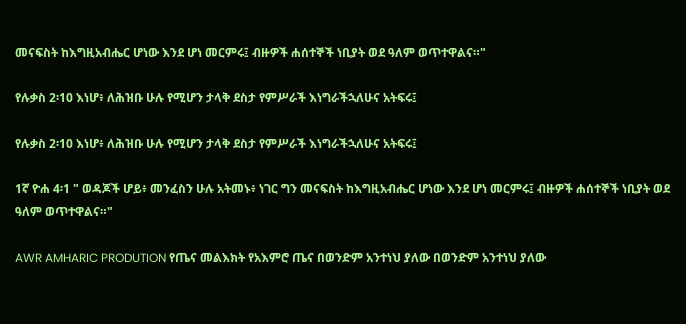መናፍስት ከእግዚአብሔር ሆነው እንደ ሆነ መርምሩ፤ ብዙዎች ሐሰተኞች ነቢያት ወደ ዓለም ወጥተዋልና።"

የሉቃስ 2፡10 እነሆ፥ ለሕዝቡ ሁሉ የሚሆን ታላቅ ደስታ የምሥራች እነግራችኋለሁና አትፍሩ፤

የሉቃስ 2፡10 እነሆ፥ ለሕዝቡ ሁሉ የሚሆን ታላቅ ደስታ የምሥራች እነግራችኋለሁና አትፍሩ፤

1ኛ ዮሐ 4፡1 " ወዳጆች ሆይ፥ መንፈስን ሁሉ አትመኑ፥ ነገር ግን መናፍስት ከእግዚአብሔር ሆነው እንደ ሆነ መርምሩ፤ ብዙዎች ሐሰተኞች ነቢያት ወደ ዓለም ወጥተዋልና።"

AWR AMHARIC PRODUTION የጤና መልእክት የአእምሮ ጤና በወንድም አንተነህ ያለው በወንድም አንተነህ ያለው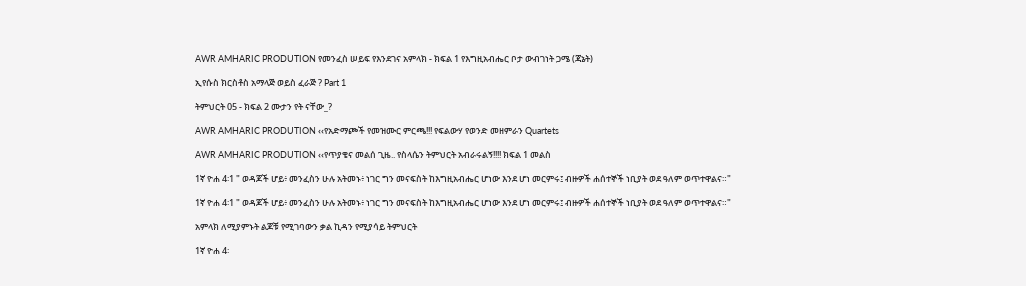AWR AMHARIC PRODUTION የመንፈስ ሠይፍ የእንደገና አምላክ - ክፍል 1 የእግዚአብሔር ቦታ ውብገነት ጋሜ (ጃኔት)

ኢየሱስ ክርስቶስ አማላጅ ወይስ ፈራጅ ? Part 1

ትምህርት 05 - ክፍል 2 ሙታን የት ናቸው_?

AWR AMHARIC PRODUTION ‹‹የአድማጮች የመዝሙር ምርጫ!!! የፍልውሃ የወንድ መዘምራን Quartets

AWR AMHARIC PRODUTION ‹‹የጥያቄና መልሰ ጊዜ.. የስላሴን ትምህርት አብራሩልኝ!!!! ክፍል 1 መልስ

1ኛ ዮሐ 4፡1 " ወዳጆች ሆይ፥ መንፈስን ሁሉ አትመኑ፥ ነገር ግን መናፍስት ከእግዚአብሔር ሆነው እንደ ሆነ መርምሩ፤ ብዙዎች ሐሰተኞች ነቢያት ወደ ዓለም ወጥተዋልና።"

1ኛ ዮሐ 4፡1 " ወዳጆች ሆይ፥ መንፈስን ሁሉ አትመኑ፥ ነገር ግን መናፍስት ከእግዚአብሔር ሆነው እንደ ሆነ መርምሩ፤ ብዙዎች ሐሰተኞች ነቢያት ወደ ዓለም ወጥተዋልና።"

አምላክ ለሚያምኑት ልጆቹ የሚገባውን ቃል ኪዳን የሚያሳይ ትምህርት

1ኛ ዮሐ 4፡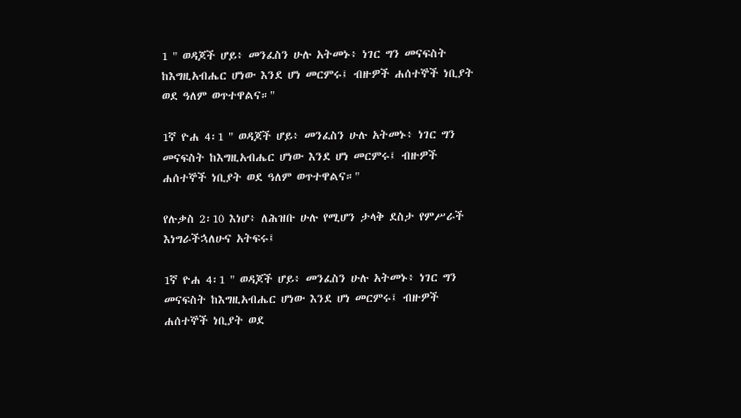1 " ወዳጆች ሆይ፥ መንፈስን ሁሉ አትመኑ፥ ነገር ግን መናፍስት ከእግዚአብሔር ሆነው እንደ ሆነ መርምሩ፤ ብዙዎች ሐሰተኞች ነቢያት ወደ ዓለም ወጥተዋልና።"

1ኛ ዮሐ 4፡1 " ወዳጆች ሆይ፥ መንፈስን ሁሉ አትመኑ፥ ነገር ግን መናፍስት ከእግዚአብሔር ሆነው እንደ ሆነ መርምሩ፤ ብዙዎች ሐሰተኞች ነቢያት ወደ ዓለም ወጥተዋልና።"

የሉቃስ 2፡10 እነሆ፥ ለሕዝቡ ሁሉ የሚሆን ታላቅ ደስታ የምሥራች እነግራችኋለሁና አትፍሩ፤

1ኛ ዮሐ 4፡1 " ወዳጆች ሆይ፥ መንፈስን ሁሉ አትመኑ፥ ነገር ግን መናፍስት ከእግዚአብሔር ሆነው እንደ ሆነ መርምሩ፤ ብዙዎች ሐሰተኞች ነቢያት ወደ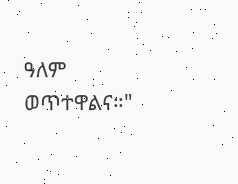ዓለም ወጥተዋልና።"